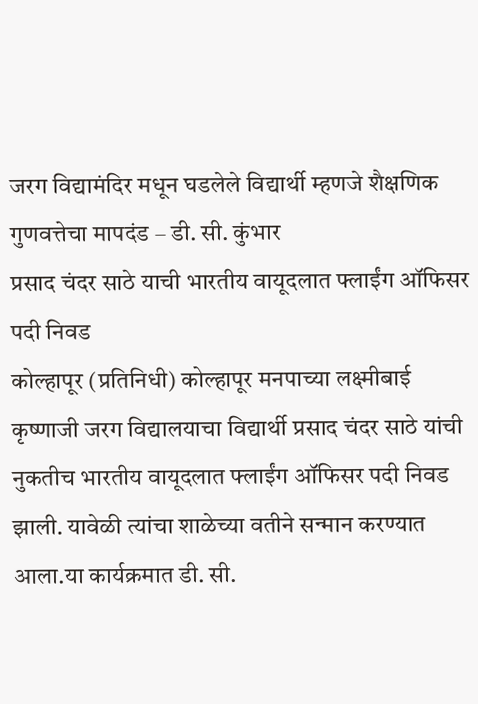जरग विद्यामंदिर मधून घडलेले विद्यार्थी म्हणजे शैक्षणिक गुणवत्तेचा मापदंड – डी. सी. कुंभार
प्रसाद चंदर साठे याची भारतीय वायूदलात फ्लाईंग ऑफिसर पदी निवड
कोल्हापूर (प्रतिनिधी) कोल्हापूर मनपाच्या लक्ष्मीबाई कृष्णाजी जरग विद्यालयाचा विद्यार्थी प्रसाद चंदर साठे यांची नुकतीच भारतीय वायूदलात फ्लाईंग ऑफिसर पदी निवड झाली. यावेळी त्यांचा शाळेच्या वतीने सन्मान करण्यात आला.या कार्यक्रमात डी. सी.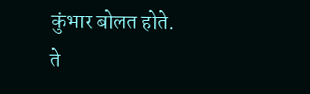कुंभार बोलत होते.
ते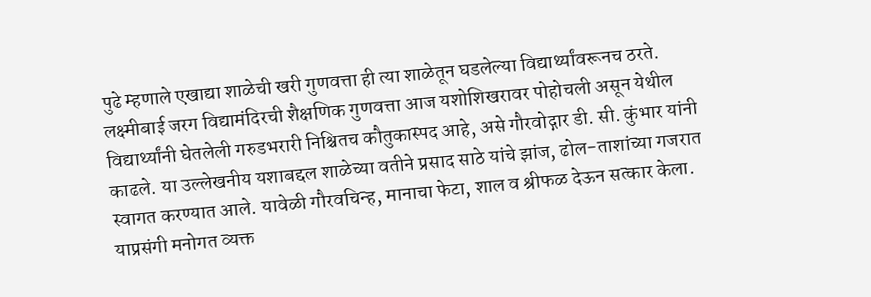पुढे म्हणाले एखाद्या शाळेची खरी गुणवत्ता ही त्या शाळेतून घडलेल्या विद्यार्थ्यांवरूनच ठरते. लक्ष्मीबाई जरग विद्यामंदिरची शैक्षणिक गुणवत्ता आज यशोशिखरावर पोहोचली असून येथील विद्यार्थ्यांनी घेतलेली गरुडभरारी निश्चितच कौतुकास्पद आहे, असे गौरवोद्गार डी. सी. कुंभार यांनी काढले. या उल्लेखनीय यशाबद्दल शाळेच्या वतीने प्रसाद साठे यांचे झांज, ढोल-ताशांच्या गजरात स्वागत करण्यात आले. यावेळी गौरवचिन्ह, मानाचा फेटा, शाल व श्रीफळ देऊन सत्कार केला.
याप्रसंगी मनोगत व्यक्त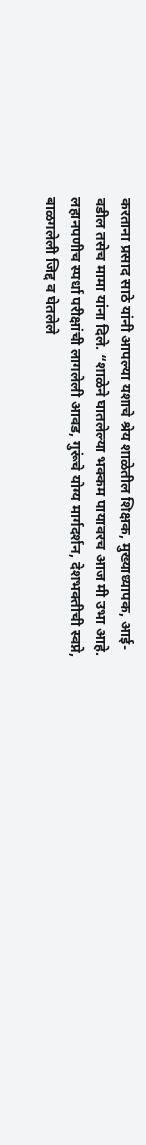करताना प्रसाद साठे यांनी आपल्या यशाचे श्रेय शाळेतील शिक्षक, मुख्याध्यापक, आई-वडील तसेच मामा यांना दिले. “शाळेने घातलेल्या भक्कम पायावरच आज मी उभा आहे. लहानपणीच स्पर्धा परीक्षांची लागलेली आवड, गुरूंचे योग्य मार्गदर्शन, देशभक्तीची स्वप्ने, बाळगलेली जिद्द व घेतलेले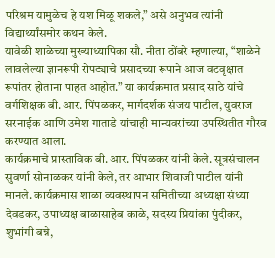परिश्रम यामुळेच हे यश मिळू शकले,” असे अनुभव त्यांनी विद्यार्थ्यांसमोर कथन केले.
यावेळी शाळेच्या मुख्याध्यापिका सौ. नीता ठोंबरे म्हणाल्या, “शाळेने लावलेल्या ज्ञानरूपी रोपट्याचे प्रसादच्या रूपाने आज वटवृक्षात रूपांतर होताना पाहत आहोत.” या कार्यक्रमात प्रसाद साठे यांचे वर्गशिक्षक बी. आर. पिंपळकर, मार्गदर्शक संजय पाटील, युवराज सरनाईक आणि उमेश गाताडे यांचाही मान्यवरांच्या उपस्थितीत गौरव करण्यात आला.
कार्यक्रमाचे प्रास्ताविक बी. आर. पिंपळकर यांनी केले. सूत्रसंचालन सुवर्णा सोनाळकर यांनी केले, तर आभार शिवाजी पाटील यांनी मानले. कार्यक्रमास शाळा व्यवस्थापन समितीच्या अध्यक्षा संध्या देवडकर, उपाध्यक्ष बाळासाहेब काळे, सदस्य प्रियांका पुंदीकर, शुभांगी बन्ने,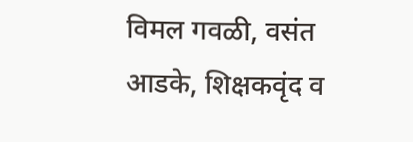विमल गवळी, वसंत आडके, शिक्षकवृंद व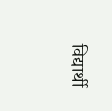विद्यार्थी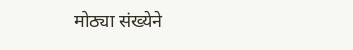मोठ्या संख्येने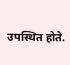उपस्थित होते.